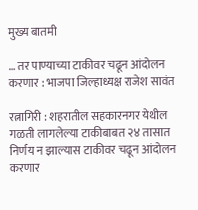मुख्य बातमी

… तर पाण्याच्या टाकीवर चढून आंदोलन करणार : भाजपा जिल्हाध्यक्ष राजेश सावंत

रत्नागिरी : शहरातील सहकारनगर येथील गळती लागलेल्या टाकीबाबत २४ तासात निर्णय न झाल्यास टाकीवर चढून आंदोलन करणार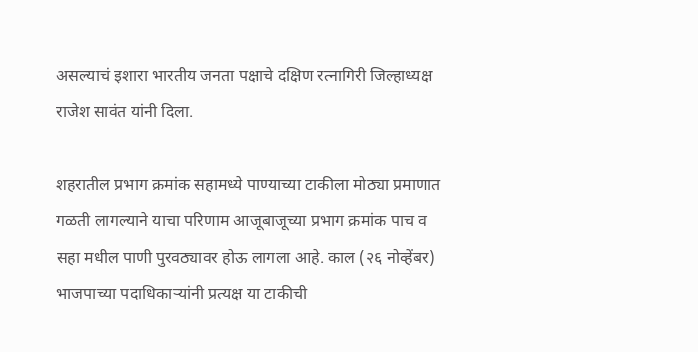असल्याचं इशारा भारतीय जनता पक्षाचे दक्षिण रत्नागिरी जिल्हाध्यक्ष राजेश सावंत यांनी दिला.

शहरातील प्रभाग क्रमांक सहामध्ये पाण्याच्या टाकीला मोठ्या प्रमाणात गळती लागल्याने याचा परिणाम आजूबाजूच्या प्रभाग क्रमांक पाच व सहा मधील पाणी पुरवठ्यावर होऊ लागला आहे. काल (२६ नोव्हेंबर) भाजपाच्या पदाधिकाऱ्यांनी प्रत्यक्ष या टाकीची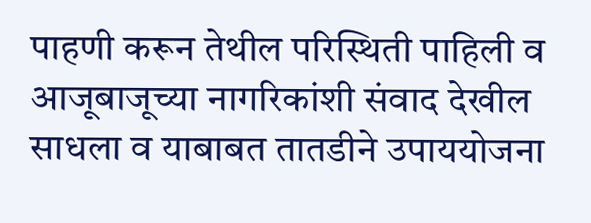पाहणी करून तेथील परिस्थिती पाहिली व आजूबाजूच्या नागरिकांशी संवाद देखील साधला व याबाबत तातडीने उपाययोजना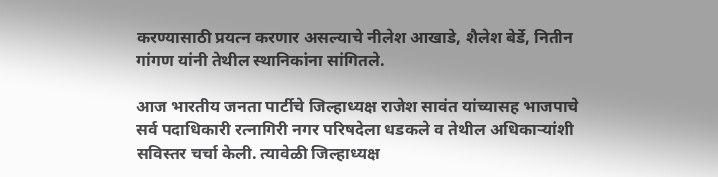करण्यासाठी प्रयत्न करणार असल्याचे नीलेश आखाडे, शैलेश बेर्डे, नितीन गांगण यांनी तेथील स्थानिकांना सांगितले.

आज भारतीय जनता पार्टीचे जिल्हाध्यक्ष राजेश सावंत यांच्यासह भाजपाचे सर्व पदाधिकारी रत्नागिरी नगर परिषदेला धडकले व तेथील अधिकाऱ्यांशी सविस्तर चर्चा केली. त्यावेळी जिल्हाध्यक्ष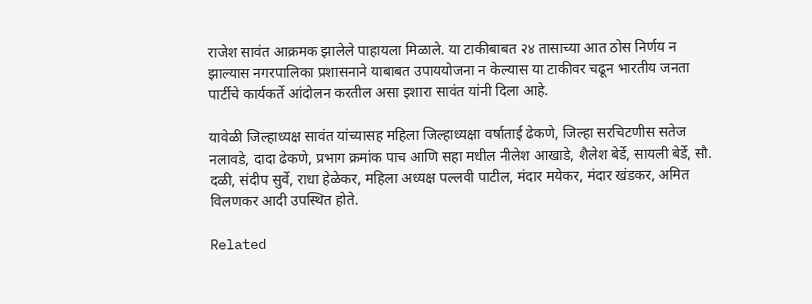राजेश सावंत आक्रमक झालेले पाहायला मिळाले. या टाकीबाबत २४ तासाच्या आत ठोस निर्णय न झाल्यास नगरपालिका प्रशासनाने याबाबत उपाययोजना न केल्यास या टाकीवर चढून भारतीय जनता पार्टीचे कार्यकर्ते आंदोलन करतील असा इशारा सावंत यांनी दिला आहे.

यावेळी जिल्हाध्यक्ष सावंत यांच्यासह महिला जिल्हाध्यक्षा वर्षाताई ढेकणे, जिल्हा सरचिटणीस सतेज नलावडे, दादा ढेकणे, प्रभाग क्रमांक पाच आणि सहा मधील नीलेश आखाडे, शैलेश बेर्डे, सायली बेर्डे, सौ. दळी, संदीप सुर्वे, राधा हेळेकर, महिला अध्यक्ष पल्लवी पाटील, मंदार मयेकर, मंदार खंडकर, अमित विलणकर आदी उपस्थित होते.

Related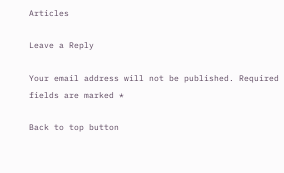Articles

Leave a Reply

Your email address will not be published. Required fields are marked *

Back to top button